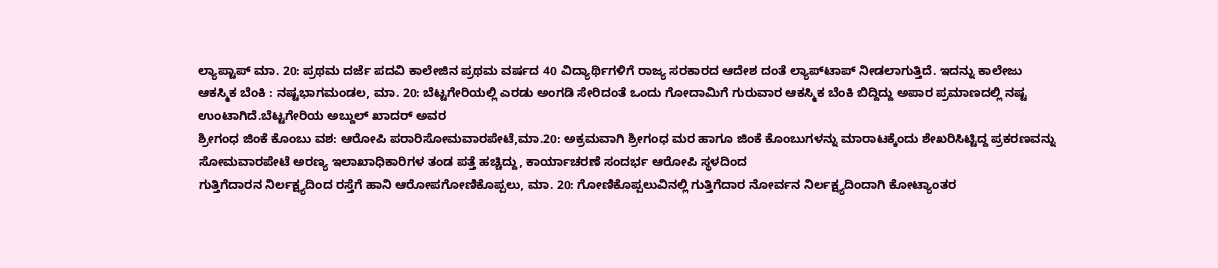ಲ್ಯಾಪ್ಟಾಪ್ ಮಾ. 20: ಪ್ರಥಮ ದರ್ಜೆ ಪದವಿ ಕಾಲೇಜಿನ ಪ್ರಥಮ ವರ್ಷದ 40 ವಿದ್ಯಾರ್ಥಿಗಳಿಗೆ ರಾಜ್ಯ ಸರಕಾರದ ಆದೇಶ ದಂತೆ ಲ್ಯಾಪ್‍ಟಾಪ್ ನೀಡಲಾಗುತ್ತಿದೆ. ಇದನ್ನು ಕಾಲೇಜು
ಆಕಸ್ಮಿಕ ಬೆಂಕಿ : ನಷ್ಟಭಾಗಮಂಡಲ, ಮಾ. 20: ಬೆಟ್ಟಗೇರಿಯಲ್ಲಿ ಎರಡು ಅಂಗಡಿ ಸೇರಿದಂತೆ ಒಂದು ಗೋದಾಮಿಗೆ ಗುರುವಾರ ಆಕಸ್ಮಿಕ ಬೆಂಕಿ ಬಿದ್ದಿದ್ದು ಅಪಾರ ಪ್ರಮಾಣದಲ್ಲಿ ನಷ್ಟ ಉಂಟಾಗಿದೆ.ಬೆಟ್ಟಗೇರಿಯ ಅಬ್ದುಲ್ ಖಾದರ್ ಅವರ
ಶ್ರೀಗಂಧ ಜಿಂಕೆ ಕೊಂಬು ವಶ: ಆರೋಪಿ ಪರಾರಿಸೋಮವಾರಪೇಟೆ,ಮಾ.20: ಅಕ್ರಮವಾಗಿ ಶ್ರೀಗಂಧ ಮರ ಹಾಗೂ ಜಿಂಕೆ ಕೊಂಬುಗಳನ್ನು ಮಾರಾಟಕ್ಕೆಂದು ಶೇಖರಿಸಿಟ್ಟಿದ್ದ ಪ್ರಕರಣವನ್ನು ಸೋಮವಾರಪೇಟೆ ಅರಣ್ಯ ಇಲಾಖಾಧಿಕಾರಿಗಳ ತಂಡ ಪತ್ತೆ ಹಚ್ಚಿದ್ದು, ಕಾರ್ಯಾಚರಣೆ ಸಂದರ್ಭ ಆರೋಪಿ ಸ್ಥಳದಿಂದ
ಗುತ್ತಿಗೆದಾರನ ನಿರ್ಲಕ್ಷ್ಯದಿಂದ ರಸ್ತೆಗೆ ಹಾನಿ ಆರೋಪಗೋಣಿಕೊಪ್ಪಲು, ಮಾ. 20: ಗೋಣಿಕೊಪ್ಪಲುವಿನಲ್ಲಿ ಗುತ್ತಿಗೆದಾರ ನೋರ್ವನ ನಿರ್ಲಕ್ಷ್ಯದಿಂದಾಗಿ ಕೋಟ್ಯಾಂತರ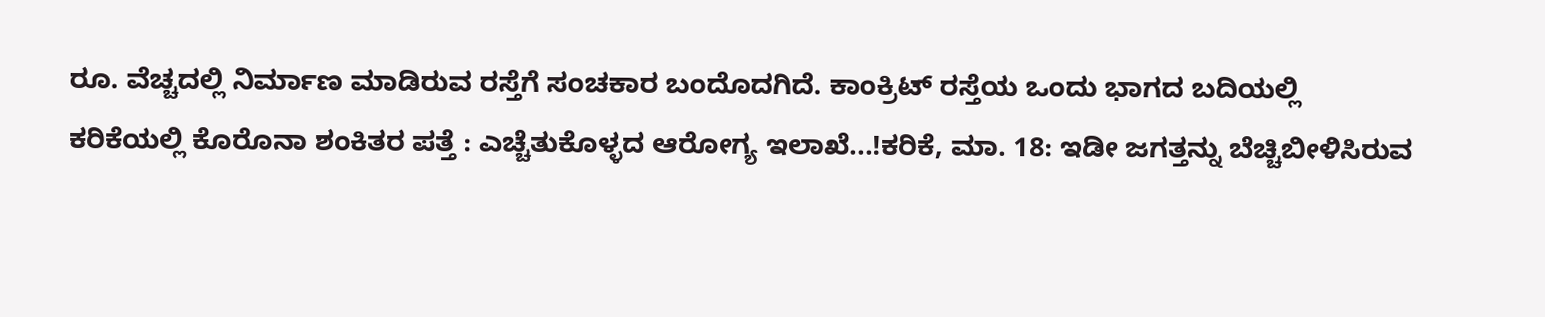ರೂ. ವೆಚ್ಚದಲ್ಲಿ ನಿರ್ಮಾಣ ಮಾಡಿರುವ ರಸ್ತೆಗೆ ಸಂಚಕಾರ ಬಂದೊದಗಿದೆ. ಕಾಂಕ್ರಿಟ್ ರಸ್ತೆಯ ಒಂದು ಭಾಗದ ಬದಿಯಲ್ಲಿ
ಕರಿಕೆಯಲ್ಲಿ ಕೊರೊನಾ ಶಂಕಿತರ ಪತ್ತೆ : ಎಚ್ಚೆತುಕೊಳ್ಳದ ಆರೋಗ್ಯ ಇಲಾಖೆ...!ಕರಿಕೆ, ಮಾ. 18: ಇಡೀ ಜಗತ್ತನ್ನು ಬೆಚ್ಚಿಬೀಳಿಸಿರುವ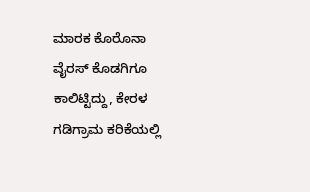ಮಾರಕ ಕೊರೊನಾ ವೈರಸ್ ಕೊಡಗಿಗೂ ಕಾಲಿಟ್ಟಿದ್ದು, ಕೇರಳ ಗಡಿಗ್ರಾಮ ಕರಿಕೆಯಲ್ಲಿ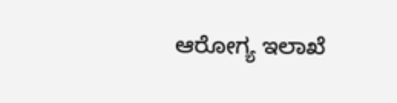ಆರೋಗ್ಯ ಇಲಾಖೆ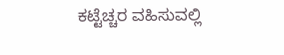ಕಟ್ಟೆಚ್ಚರ ವಹಿಸುವಲ್ಲಿ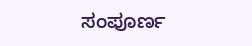ಸಂಪೂರ್ಣ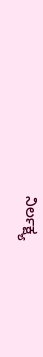ನಿರ್ಲಕ್ಷ್ಯ